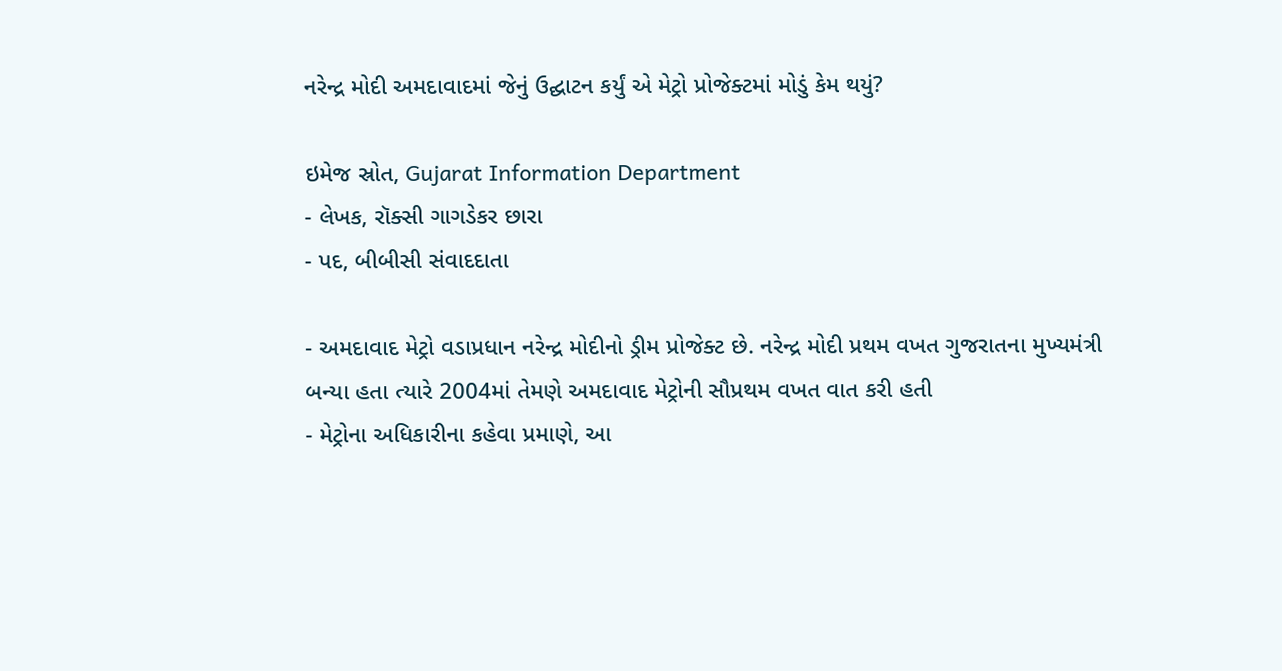નરેન્દ્ર મોદી અમદાવાદમાં જેનું ઉદ્ઘાટન કર્યું એ મેટ્રો પ્રોજેક્ટમાં મોડું કેમ થયું?

ઇમેજ સ્રોત, Gujarat Information Department
- લેખક, રૉક્સી ગાગડેકર છારા
- પદ, બીબીસી સંવાદદાતા

- અમદાવાદ મેટ્રો વડાપ્રધાન નરેન્દ્ર મોદીનો ડ્રીમ પ્રોજેક્ટ છે. નરેન્દ્ર મોદી પ્રથમ વખત ગુજરાતના મુખ્યમંત્રી બન્યા હતા ત્યારે 2004માં તેમણે અમદાવાદ મેટ્રોની સૌપ્રથમ વખત વાત કરી હતી
- મેટ્રોના અધિકારીના કહેવા પ્રમાણે, આ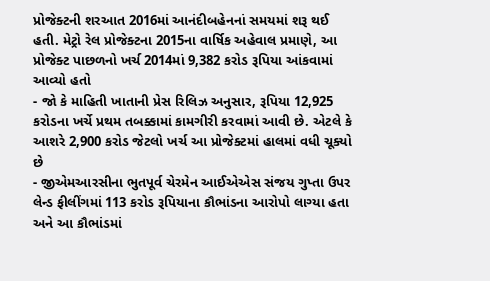પ્રોજેક્ટની શરઆત 2016માં આનંદીબહેનનાં સમયમાં શરૂ થઈ હતી. મેટ્રો રેલ પ્રોજેક્ટના 2015ના વાર્ષિક અહેવાલ પ્રમાણે, આ પ્રોજેક્ટ પાછળનો ખર્ચ 2014માં 9,382 કરોડ રૂપિયા આંકવામાં આવ્યો હતો
- જો કે માહિતી ખાતાની પ્રેસ રિલિઝ અનુસાર, રૂપિયા 12,925 કરોડના ખર્ચે પ્રથમ તબક્કામાં કામગીરી કરવામાં આવી છે. એટલે કે આશરે 2,900 કરોડ જેટલો ખર્ચ આ પ્રોજેક્ટમાં હાલમાં વધી ચૂક્યો છે
- જીએમઆરસીના ભુતપૂર્વ ચેરમેન આઈએએસ સંજય ગુપ્તા ઉપર લેન્ડ ફીલીંગમાં 113 કરોડ રૂપિયાના કૌભાંડના આરોપો લાગ્યા હતા અને આ કૌભાંડમાં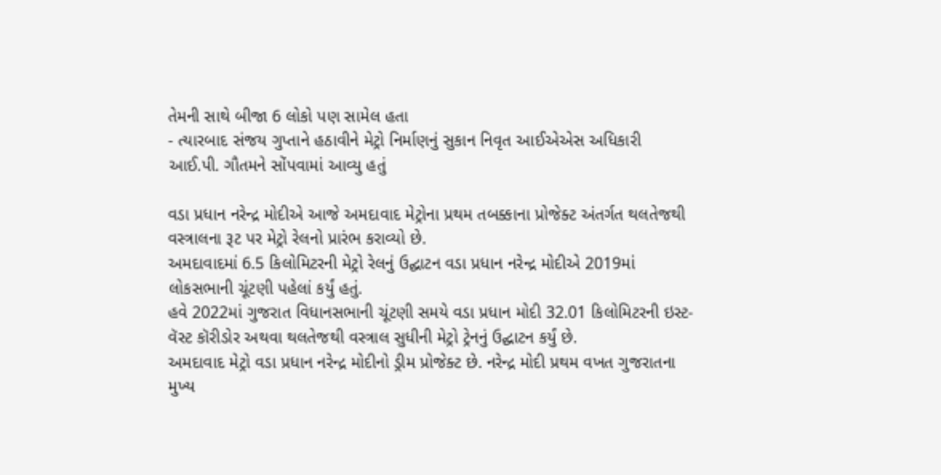તેમની સાથે બીજા 6 લોકો પણ સામેલ હતા
- ત્યારબાદ સંજય ગુપ્તાને હઠાવીને મેટ્રો નિર્માણનું સુકાન નિવૃત આઈએએસ અધિકારી આઈ.પી. ગૌતમને સોંપવામાં આવ્યુ હતું

વડા પ્રધાન નરેન્દ્ર મોદીએ આજે અમદાવાદ મેટ્રોના પ્રથમ તબક્કાના પ્રોજેક્ટ અંતર્ગત થલતેજથી વસ્ત્રાલના રૂટ પર મેટ્રો રેલનો પ્રારંભ કરાવ્યો છે.
અમદાવાદમાં 6.5 કિલોમિટરની મેટ્રો રેલનું ઉદ્ઘાટન વડા પ્રધાન નરેન્દ્ર મોદીએ 2019માં લોકસભાની ચૂંટણી પહેલાં કર્યું હતું.
હવે 2022માં ગુજરાત વિધાનસભાની ચૂંટણી સમયે વડા પ્રધાન મોદી 32.01 કિલોમિટરની ઇસ્ટ-વૅસ્ટ કૉરીડોર અથવા થલતેજથી વસ્ત્રાલ સુધીની મેટ્રો ટ્રેનનું ઉદ્ઘાટન કર્યું છે.
અમદાવાદ મેટ્રો વડા પ્રધાન નરેન્દ્ર મોદીનો ડ્રીમ પ્રોજેક્ટ છે. નરેન્દ્ર મોદી પ્રથમ વખત ગુજરાતના મુખ્ય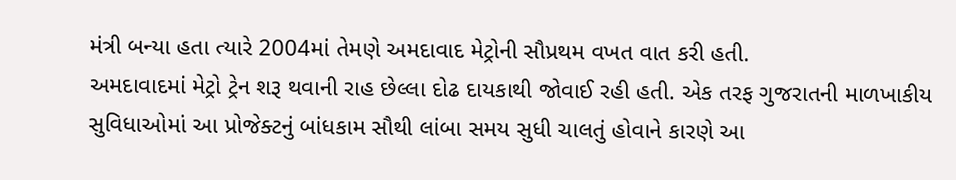મંત્રી બન્યા હતા ત્યારે 2004માં તેમણે અમદાવાદ મેટ્રોની સૌપ્રથમ વખત વાત કરી હતી.
અમદાવાદમાં મેટ્રો ટ્રેન શરૂ થવાની રાહ છેલ્લા દોઢ દાયકાથી જોવાઈ રહી હતી. એક તરફ ગુજરાતની માળખાકીય સુવિધાઓમાં આ પ્રોજેક્ટનું બાંધકામ સૌથી લાંબા સમય સુધી ચાલતું હોવાને કારણે આ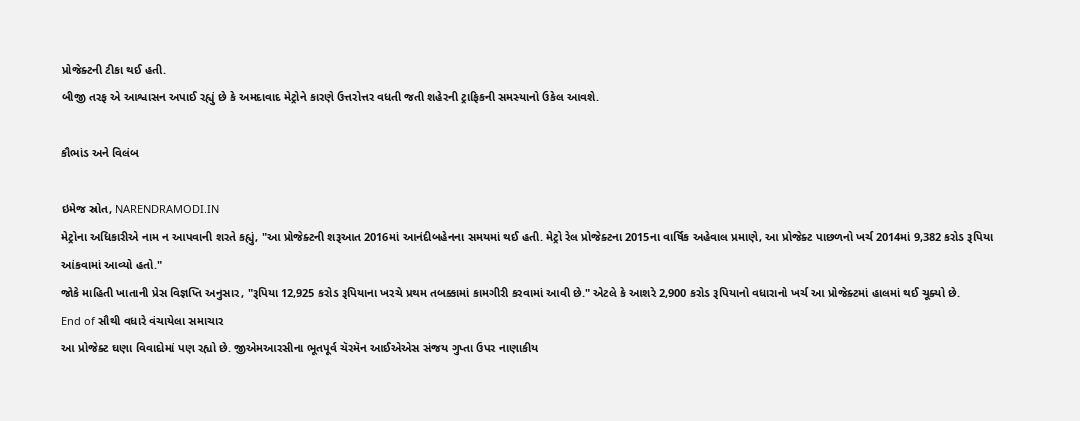પ્રોજેક્ટની ટીકા થઈ હતી.
બીજી તરફ એ આશ્વાસન અપાઈ રહ્યું છે કે અમદાવાદ મેટ્રોને કારણે ઉત્તરોત્તર વધતી જતી શહેરની ટ્રાફિકની સમસ્યાનો ઉકેલ આવશે.

કૌભાંડ અને વિલંબ

ઇમેજ સ્રોત, NARENDRAMODI.IN
મેટ્રોના અધિકારીએ નામ ન આપવાની શરતે કહ્યું, "આ પ્રોજેક્ટની શરૂઆત 2016માં આનંદીબહેનના સમયમાં થઈ હતી. મેટ્રો રેલ પ્રોજેક્ટના 2015ના વાર્ષિક અહેવાલ પ્રમાણે, આ પ્રોજેક્ટ પાછળનો ખર્ચ 2014માં 9,382 કરોડ રૂપિયા આંકવામાં આવ્યો હતો."
જોકે માહિતી ખાતાની પ્રેસ વિજ્ઞપ્તિ અનુસાર, "રૂપિયા 12,925 કરોડ રૂપિયાના ખરચે પ્રથમ તબક્કામાં કામગીરી કરવામાં આવી છે." એટલે કે આશરે 2,900 કરોડ રૂપિયાનો વધારાનો ખર્ચ આ પ્રોજેક્ટમાં હાલમાં થઈ ચૂક્યો છે.
End of સૌથી વધારે વંચાયેલા સમાચાર
આ પ્રોજેક્ટ ઘણા વિવાદોમાં પણ રહ્યો છે. જીએમઆરસીના ભૂતપૂર્વ ચૅરમૅન આઈએએસ સંજય ગુપ્તા ઉપર નાણાકીય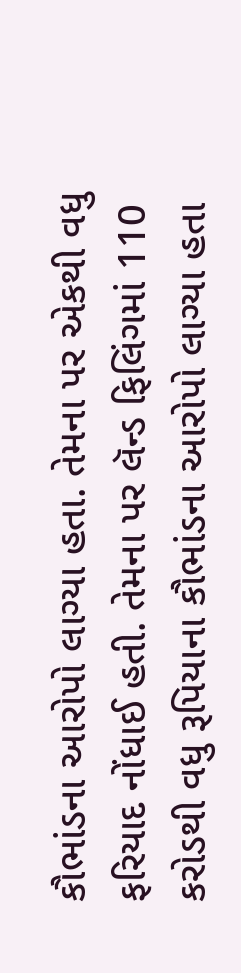કૌભાંડના આરોપો લાગ્યા હતા. તેમના પર એકથી વધુ ફરિયાદ નોંધાઈ હતી. તેમના પર લૅન્ડ ફિલિંગમાં 110 કરોડથી વધુ રૂપિયાના કૌભાંડના આરોપો લાગ્યા હતા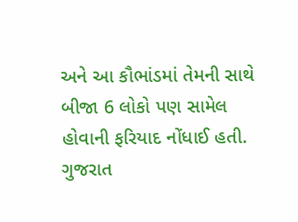અને આ કૌભાંડમાં તેમની સાથે બીજા 6 લોકો પણ સામેલ હોવાની ફરિયાદ નોંધાઈ હતી.
ગુજરાત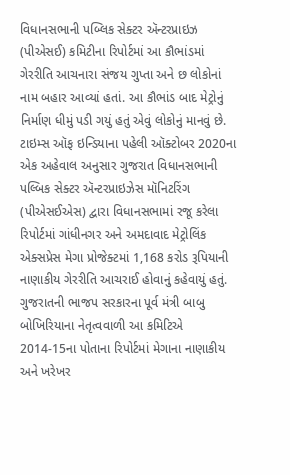વિધાનસભાની પબ્લિક સેક્ટર ઍન્ટરપ્રાઇઝ (પીએસઈ) કમિટીના રિપોર્ટમાં આ કૌભાંડમાં ગેરરીતિ આચનારા સંજય ગુપ્તા અને છ લોકોનાં નામ બહાર આવ્યાં હતાં. આ કૌભાંડ બાદ મેટ્રોનું નિર્માણ ધીમું પડી ગયું હતું એવું લોકોનું માનવું છે.
ટાઇમ્સ ઑફ ઇન્ડિયાના પહેલી ઑક્ટોબર 2020ના એક અહેવાલ અનુસાર ગુજરાત વિધાનસભાની પલ્બિક સેક્ટર ઍન્ટરપ્રાઇઝેસ મૉનિટરિંગ (પીએસઈએસ) દ્વારા વિધાનસભામાં રજૂ કરેલા રિપોર્ટમાં ગાંધીનગર અને અમદાવાદ મેટ્રોલિંક એક્સપ્રેસ મેગા પ્રોજેક્ટમાં 1,168 કરોડ રૂપિયાની નાણાકીય ગેરરીતિ આચરાઈ હોવાનું કહેવાયું હતું.
ગુજરાતની ભાજપ સરકારના પૂર્વ મંત્રી બાબુ બોખિરિયાના નેતૃત્વવાળી આ કમિટિએ 2014-15ના પોતાના રિપોર્ટમાં મેગાના નાણાકીય અને ખરેખર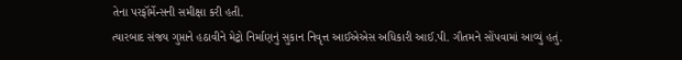તેના પરફૉર્મેન્સની સમીક્ષા કરી હતી.
ત્યારબાદ સંજય ગુપ્તાને હઠાવીને મેટ્રો નિર્માણનું સુકાન નિવૃત્ત આઈએએસ અધિકારી આઈ.પી. ગૌતમને સોંપવામાં આવ્યું હતું.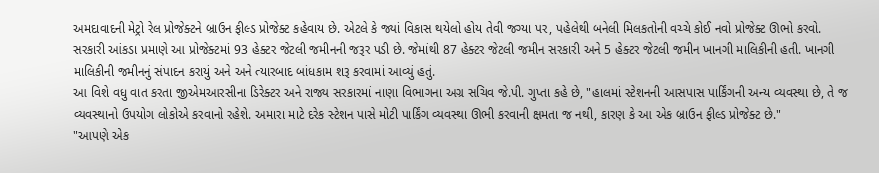અમદાવાદની મેટ્રો રેલ પ્રોજેક્ટને બ્રાઉન ફીલ્ડ પ્રોજેક્ટ કહેવાય છે. એટલે કે જ્યાં વિકાસ થયેલો હોય તેવી જગ્યા પર, પહેલેથી બનેલી મિલકતોની વચ્ચે કોઈ નવો પ્રોજેક્ટ ઊભો કરવો.
સરકારી આંકડા પ્રમાણે આ પ્રોજેક્ટમાં 93 હેક્ટર જેટલી જમીનની જરૂર પડી છે. જેમાંથી 87 હેક્ટર જેટલી જમીન સરકારી અને 5 હેક્ટર જેટલી જમીન ખાનગી માલિકીની હતી. ખાનગી માલિકીની જમીનનું સંપાદન કરાયું અને અને ત્યારબાદ બાંધકામ શરૂ કરવામાં આવ્યું હતું.
આ વિશે વધુ વાત કરતા જીએમઆરસીના ડિરેક્ટર અને રાજ્ય સરકારમાં નાણા વિભાગના અગ્ર સચિવ જે.પી. ગુપ્તા કહે છે, "હાલમાં સ્ટેશનની આસપાસ પાર્કિંગની અન્ય વ્યવસ્થા છે, તે જ વ્યવસ્થાનો ઉપયોગ લોકોએ કરવાનો રહેશે. અમારા માટે દરેક સ્ટેશન પાસે મોટી પાર્કિંગ વ્યવસ્થા ઊભી કરવાની ક્ષમતા જ નથી, કારણ કે આ એક બ્રાઉન ફીલ્ડ પ્રોજેક્ટ છે."
"આપણે એક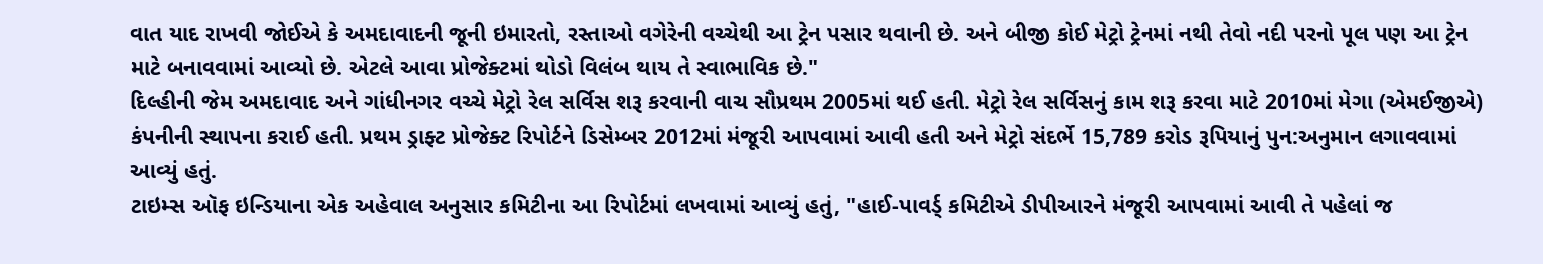વાત યાદ રાખવી જોઈએ કે અમદાવાદની જૂની ઇમારતો, રસ્તાઓ વગેરેની વચ્ચેથી આ ટ્રેન પસાર થવાની છે. અને બીજી કોઈ મેટ્રો ટ્રેનમાં નથી તેવો નદી પરનો પૂલ પણ આ ટ્રેન માટે બનાવવામાં આવ્યો છે. એટલે આવા પ્રોજેક્ટમાં થોડો વિલંબ થાય તે સ્વાભાવિક છે."
દિલ્હીની જેમ અમદાવાદ અને ગાંધીનગર વચ્ચે મેટ્રો રેલ સર્વિસ શરૂ કરવાની વાચ સૌપ્રથમ 2005માં થઈ હતી. મેટ્રો રેલ સર્વિસનું કામ શરૂ કરવા માટે 2010માં મેગા (એમઈજીએ) કંપનીની સ્થાપના કરાઈ હતી. પ્રથમ ડ્રાફ્ટ પ્રોજેક્ટ રિપોર્ટને ડિસેમ્બર 2012માં મંજૂરી આપવામાં આવી હતી અને મેટ્રો સંદર્ભે 15,789 કરોડ રૂપિયાનું પુન:અનુમાન લગાવવામાં આવ્યું હતું.
ટાઇમ્સ ઑફ ઇન્ડિયાના એક અહેવાલ અનુસાર કમિટીના આ રિપોર્ટમાં લખવામાં આવ્યું હતું, "હાઈ-પાવર્ડ્ કમિટીએ ડીપીઆરને મંજૂરી આપવામાં આવી તે પહેલાં જ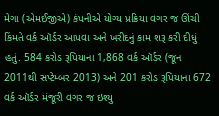મેગા (એમઈજીએ) કંપનીએ યોગ્ય પ્રક્રિયા વગર જ ઊંચી કિંમતે વર્ક ઑર્ડર આપવા અને ખરીદનું કામ શરૂ કરી દીધું હતું. 584 કરોડ રૂપિયાના 1,868 વર્ક ઑર્ડર (જૂન 2011થી સપ્ટેમ્બર 2013) અને 201 કરોડ રૂપિયાના 672 વર્ક ઑર્ડર મંજૂરી વગર જ ઇશ્યુ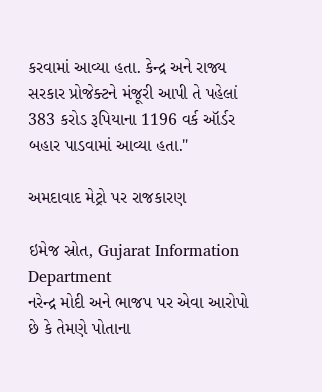કરવામાં આવ્યા હતા. કેન્દ્ર અને રાજ્ય સરકાર પ્રોજેક્ટને મંજૂરી આપી તે પહેલાં 383 કરોડ રૂપિયાના 1196 વર્ક ઑર્ડર બહાર પાડવામાં આવ્યા હતા."

અમદાવાદ મેટ્રો પર રાજકારણ

ઇમેજ સ્રોત, Gujarat Information Department
નરેન્દ્ર મોદી અને ભાજપ પર એવા આરોપો છે કે તેમણે પોતાના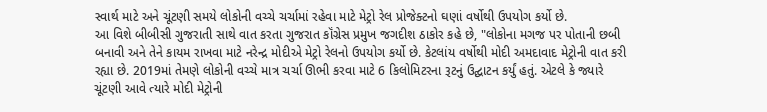સ્વાર્થ માટે અને ચૂંટણી સમયે લોકોની વચ્ચે ચર્ચામાં રહેવા માટે મેટ્રો રેલ પ્રોજેક્ટનો ઘણાં વર્ષોથી ઉપયોગ કર્યો છે.
આ વિશે બીબીસી ગુજરાતી સાથે વાત કરતા ગુજરાત કૉંગ્રેસ પ્રમુખ જગદીશ ઠાકોર કહે છે, "લોકોના મગજ પર પોતાની છબી બનાવી અને તેને કાયમ રાખવા માટે નરેન્દ્ર મોદીએ મેટ્રો રેલનો ઉપયોગ કર્યો છે. કેટલાંય વર્ષોથી મોદી અમદાવાદ મેટ્રોની વાત કરી રહ્યા છે. 2019માં તેમણે લોકોની વચ્ચે માત્ર ચર્ચા ઊભી કરવા માટે 6 કિલોમિટરના રૂટનું ઉદ્ઘાટન કર્યું હતું. એટલે કે જ્યારે ચૂંટણી આવે ત્યારે મોદી મેટ્રોની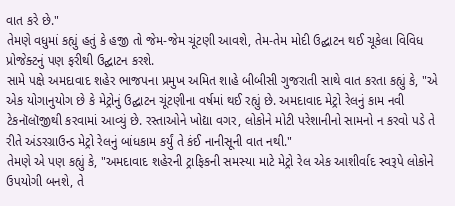વાત કરે છે."
તેમણે વધુમાં કહ્યું હતું કે હજી તો જેમ-જેમ ચૂંટણી આવશે, તેમ-તેમ મોદી ઉદ્ઘાટન થઈ ચૂકેલા વિવિધ પ્રોજેક્ટનું પણ ફરીથી ઉદ્ઘાટન કરશે.
સામે પક્ષે અમદાવાદ શહેર ભાજપના પ્રમુખ અમિત શાહે બીબીસી ગુજરાતી સાથે વાત કરતા કહ્યું કે, "એ એક યોગાનુયોગ છે કે મેટ્રોનું ઉદ્ઘાટન ચૂંટણીના વર્ષમાં થઈ રહ્યું છે. અમદાવાદ મેટ્રો રેલનું કામ નવી ટેકનૉલૉજીથી કરવામાં આવ્યું છે. રસ્તાઓને ખોદ્યા વગર, લોકોને મોટી પરેશાનીનો સામનો ન કરવો પડે તે રીતે અંડરગ્રાઉન્ડ મેટ્રો રેલનું બાંધકામ કર્યું તે કંઈ નાનીસૂની વાત નથી."
તેમણે એ પણ કહ્યું કે, "અમદાવાદ શહેરની ટ્રાફિકની સમસ્યા માટે મેટ્રો રેલ એક આશીર્વાદ સ્વરૂપે લોકોને ઉપયોગી બનશે, તે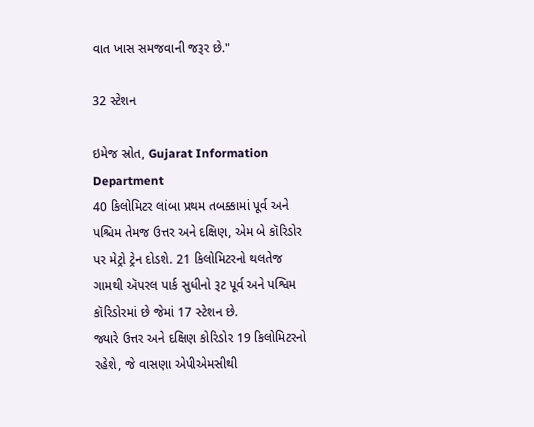વાત ખાસ સમજવાની જરૂર છે."

32 સ્ટેશન

ઇમેજ સ્રોત, Gujarat Information Department
40 કિલોમિટર લાંબા પ્રથમ તબક્કામાં પૂર્વ અને પશ્ચિમ તેમજ ઉત્તર અને દક્ષિણ, એમ બે કૉરિડોર પર મેટ્રો ટ્રેન દોડશે. 21 કિલોમિટરનો થલતેજ ગામથી ઍપરલ પાર્ક સુધીનો રૂટ પૂર્વ અને પશ્વિમ કૉરિડોરમાં છે જેમાં 17 સ્ટેશન છે.
જ્યારે ઉત્તર અને દક્ષિણ કોરિડોર 19 કિલોમિટરનો રહેશે, જે વાસણા એપીએમસીથી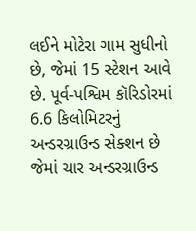લઈને મોટેરા ગામ સુધીનો છે, જેમાં 15 સ્ટેશન આવે છે. પૂર્વ-પશ્વિમ કૉરિડોરમાં 6.6 કિલોમિટરનું અન્ડરગ્રાઉન્ડ સેક્શન છે જેમાં ચાર અન્ડરગ્રાઉન્ડ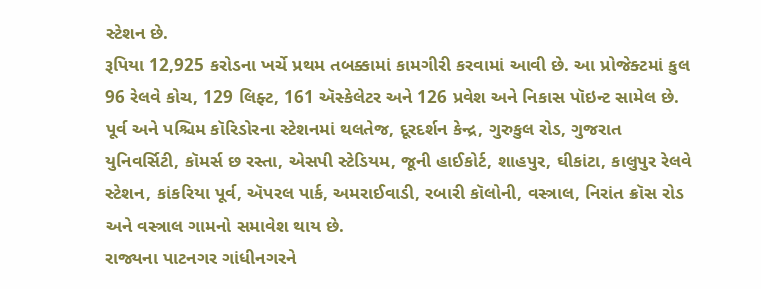સ્ટેશન છે.
રૂપિયા 12,925 કરોડના ખર્ચે પ્રથમ તબક્કામાં કામગીરી કરવામાં આવી છે. આ પ્રોજેક્ટમાં કુલ 96 રેલવે કોચ, 129 લિફ્ટ, 161 ઍસ્કેલેટર અને 126 પ્રવેશ અને નિકાસ પૉઇન્ટ સામેલ છે.
પૂર્વ અને પશ્ચિમ કૉરિડોરના સ્ટેશનમાં થલતેજ, દૂરદર્શન કેન્દ્ર, ગુરુકુલ રોડ, ગુજરાત યુનિવર્સિટી, કૉમર્સ છ રસ્તા, એસપી સ્ટેડિયમ, જૂની હાઈકોર્ટ, શાહપુર, ઘીકાંટા, કાલુપુર રેલવે સ્ટેશન, કાંકરિયા પૂર્વ, ઍપરલ પાર્ક, અમરાઈવાડી, રબારી કૉલોની, વસ્ત્રાલ, નિરાંત ક્રૉસ રોડ અને વસ્ત્રાલ ગામનો સમાવેશ થાય છે.
રાજ્યના પાટનગર ગાંધીનગરને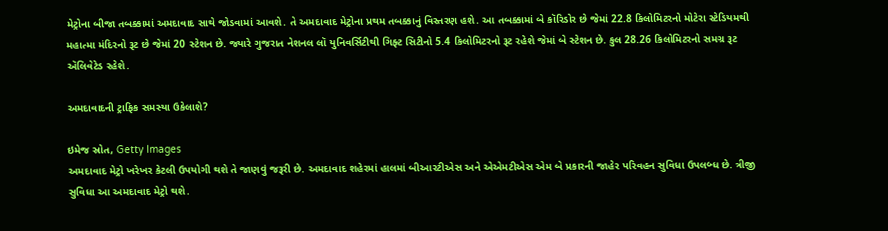મેટ્રોના બીજા તબક્કામાં અમદાવાદ સાથે જોડવામાં આવશે. તે અમદાવાદ મેટ્રોના પ્રથમ તબક્કાનું વિસ્તરણ હશે. આ તબક્કામાં બે કૉરિડોર છે જેમાં 22.8 કિલોમિટરનો મોટેરા સ્ટેડિયમથી મહાત્મા મંદિરનો રૂટ છે જેમાં 20 સ્ટેશન છે. જ્યારે ગુજરાત નેશનલ લૉ યુનિવર્સિટીથી ગિફ્ટ સિટીનો 5.4 કિલોમિટરનો રૂટ રહેશે જેમાં બે સ્ટેશન છે. કુલ 28.26 કિલોમિટરનો સમગ્ર રૂટ ઍલિવેટેડ રહેશે.

અમદાવાદની ટ્રાફિક સમસ્યા ઉકેલાશે?

ઇમેજ સ્રોત, Getty Images
અમદાવાદ મેટ્રો ખરેખર કેટલી ઉપયોગી થશે તે જાણવું જરૂરી છે. અમદાવાદ શહેરમાં હાલમાં બીઆરટીએસ અને એએમટીએસ એમ બે પ્રકારની જાહેર પરિવહન સુવિધા ઉપલબ્ધ છે. ત્રીજી સુવિધા આ અમદાવાદ મેટ્રો થશે.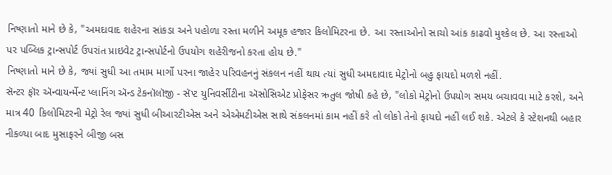નિષ્ણાતો માને છે કે, "અમદાવાદ શહેરના સાંકડા અને પહોળા રસ્તા મળીને અમૂક હજાર કિલોમિટરના છે. આ રસ્તાઓનો સાચો આંક કાઢવો મુશ્કેલ છે. આ રસ્તાઓ પર પબ્લિક ટ્રાન્સપોર્ટ ઉપરાંત પ્રાઇવેટ ટ્રાન્સપોર્ટનો ઉપયોગ શહેરીજનો કરતા હોય છે."
નિષ્ણાતો માને છે કે, જ્યાં સુધી આ તમામ માર્ગો પરના જાહેર પરિવહનનું સંકલન નહીં થાય ત્યાં સુધી અમદાવાદ મેટ્રોનો બહુ ફાયદો મળશે નહીં.
સૅન્ટર ફૉર ઍન્વાયર્ન્મેન્ટ પ્લાનિંગ ઍન્ડ ટેકનૉલૉજી - સૅપ્ટ યુનિવર્સીટીના ઍસોસિએટ પ્રોફેસર ઋતુલ જોષી કહે છે, "લોકો મેટ્રોનો ઉપયોગ સમય બચાવવા માટે કરશે, અને માત્ર 40 કિલોમિટરની મેટ્રો રેલ જ્યાં સુધી બીઆરટીએસ અને એએમટીએસ સાથે સંકલનમાં કામ નહીં કરે તો લોકો તેનો ફાયદો નહીં લઈ શકે. એટલે કે સ્ટેશનથી બહાર નીકળ્યા બાદ મુસાફરને બીજી બસ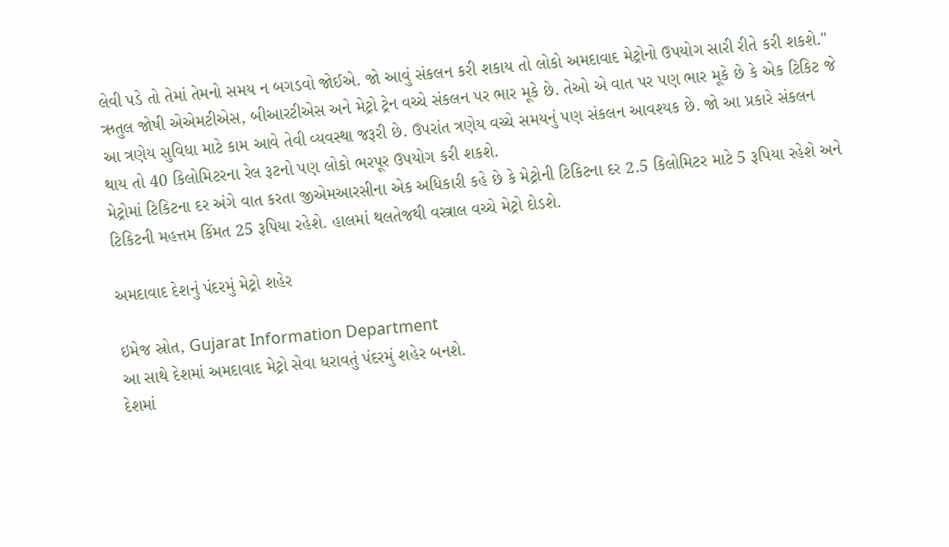લેવી પડે તો તેમાં તેમનો સમય ન બગડવો જોઈએ. જો આવું સંકલન કરી શકાય તો લોકો અમદાવાદ મેટ્રોનો ઉપયોગ સારી રીતે કરી શકશે."
ઋતુલ જોષી એએમટીએસ, બીઆરટીએસ અને મેટ્રો ટ્રેન વચ્ચે સંકલન પર ભાર મૂકે છે. તેઓ એ વાત પર પણ ભાર મૂકે છે કે એક ટિકિટ જે આ ત્રણેય સુવિધા માટે કામ આવે તેવી વ્યવસ્થા જરૂરી છે. ઉપરાંત ત્રણેય વચ્ચે સમયનું પણ સંકલન આવશ્યક છે. જો આ પ્રકારે સંકલન થાય તો 40 કિલોમિટરના રેલ રૂટનો પણ લોકો ભરપૂર ઉપયોગ કરી શકશે.
મેટ્રોમાં ટિકિટના દર અંગે વાત કરતા જીએમઆરસીના એક અધિકારી કહે છે કે મેટ્રોની ટિકિટના દર 2.5 કિલોમિટર માટે 5 રૂપિયા રહેશે અને ટિકિટની મહત્તમ કિંમત 25 રૂપિયા રહેશે. હાલમાં થલતેજથી વસ્ત્રાલ વચ્ચે મેટ્રો દોડશે.

અમદાવાદ દેશનું પંદરમું મેટ્રો શહેર

ઇમેજ સ્રોત, Gujarat Information Department
આ સાથે દેશમાં અમદાવાદ મેટ્રો સેવા ધરાવતું પંદરમું શહેર બનશે.
દેશમાં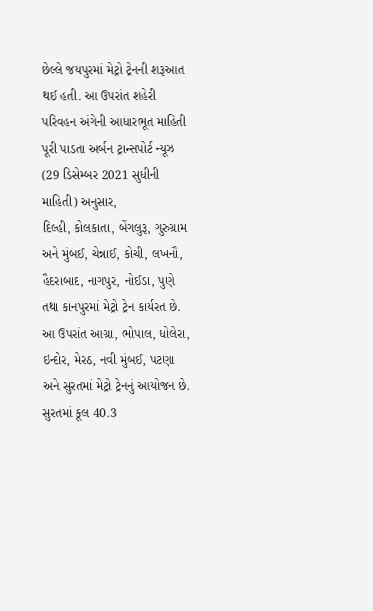છેલ્લે જયપુરમાં મેટ્રો ટ્રેનની શરૂઆત થઈ હતી. આ ઉપરાંત શહેરી પરિવહન અંગેની આધારભૂત માહિતી પૂરી પાડતા અર્બન ટ્રાન્સપોર્ટ ન્યૂઝ (29 ડિસેમ્બર 2021 સુધીની માહિતી) અનુસાર,
દિલ્હી, કોલકાતા, બેંગલુરૂ, ગુરુગ્રામ અને મુંબઈ, ચેન્નાઈ, કોચી, લખનૌ, હૈદરાબાદ, નાગપુર, નોઈડા, પુણે તથા કાનપુરમાં મેટ્રો ટ્રેન કાર્યરત છે.
આ ઉપરાંત આગ્રા, ભોપાલ, ધોલેરા, ઇન્દોર, મેરઠ, નવી મુંબઈ, પટણા અને સુરતમાં મેટ્રો ટ્રેનનું આયોજન છે. સુરતમાં કૂલ 40.3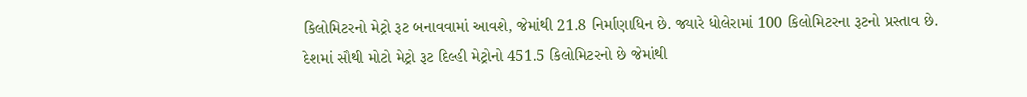કિલોમિટરનો મેટ્રો રૂટ બનાવવામાં આવશે, જેમાંથી 21.8 નિર્માણાધિન છે. જ્યારે ધોલેરામાં 100 કિલોમિટરના રૂટનો પ્રસ્તાવ છે.
દેશમાં સૌથી મોટો મેટ્રો રૂટ દિલ્હી મેટ્રોનો 451.5 કિલોમિટરનો છે જેમાંથી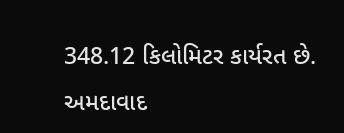348.12 કિલોમિટર કાર્યરત છે.
અમદાવાદ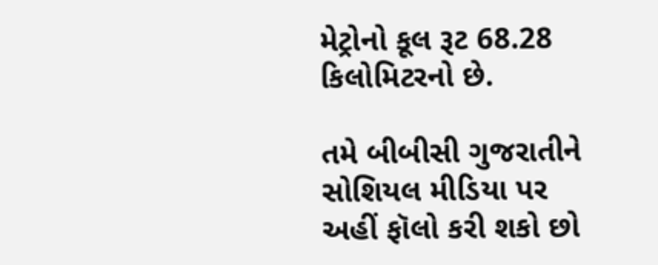મેટ્રોનો કૂલ રૂટ 68.28 કિલોમિટરનો છે.

તમે બીબીસી ગુજરાતીને સોશિયલ મીડિયા પર અહીં ફૉલો કરી શકો છો